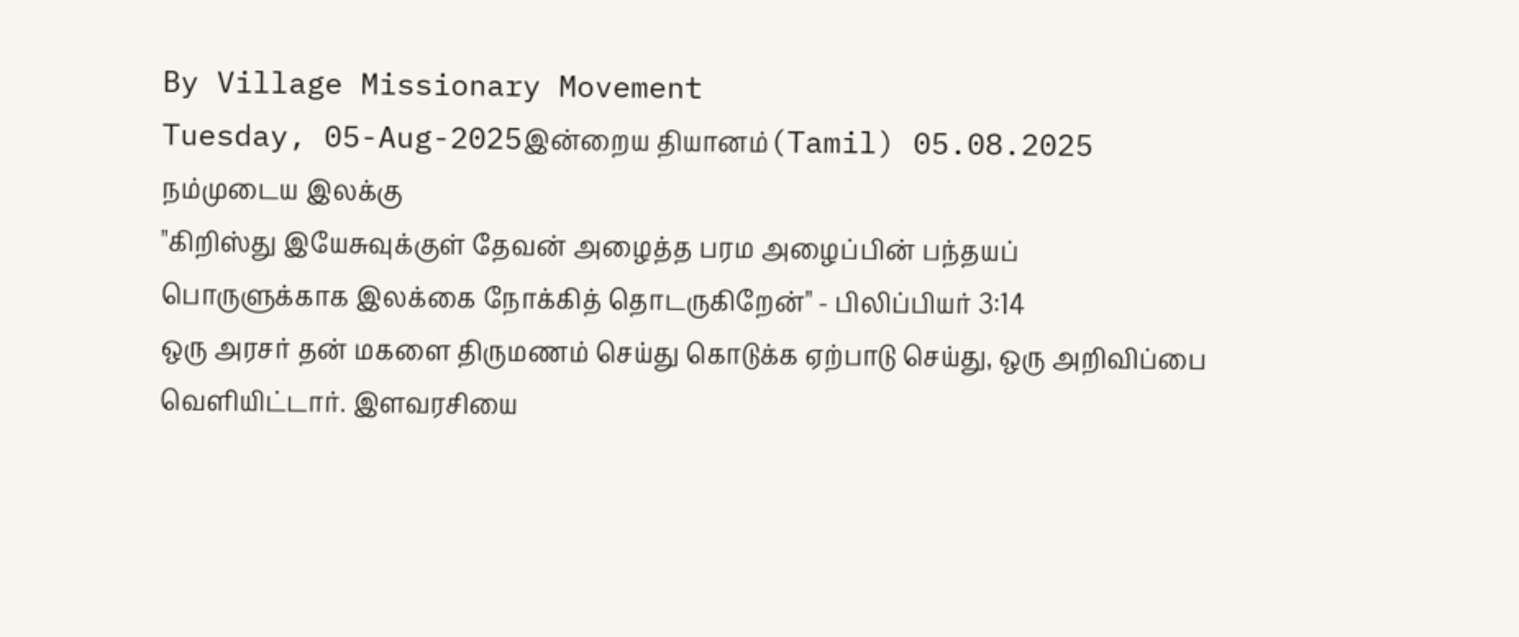By Village Missionary Movement
Tuesday, 05-Aug-2025இன்றைய தியானம்(Tamil) 05.08.2025
நம்முடைய இலக்கு
"கிறிஸ்து இயேசுவுக்குள் தேவன் அழைத்த பரம அழைப்பின் பந்தயப் பொருளுக்காக இலக்கை நோக்கித் தொடருகிறேன்" - பிலிப்பியர் 3:14
ஒரு அரசர் தன் மகளை திருமணம் செய்து கொடுக்க ஏற்பாடு செய்து, ஒரு அறிவிப்பை வெளியிட்டார். இளவரசியை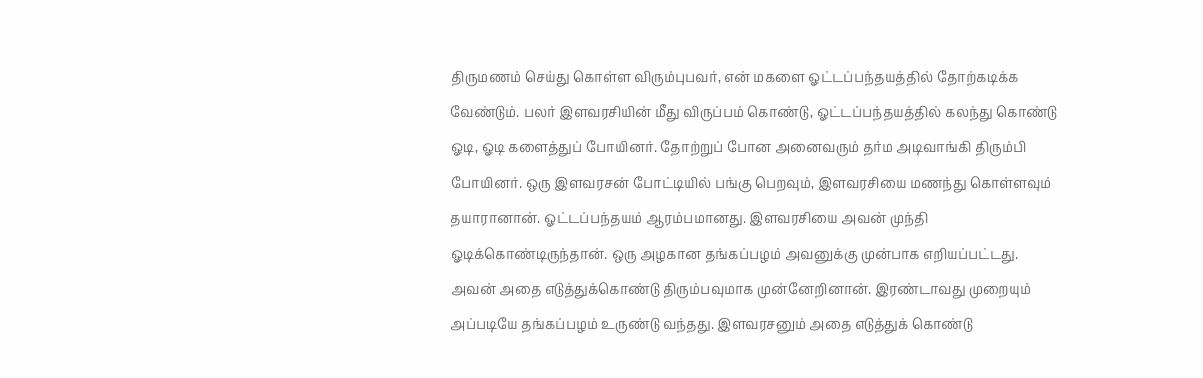திருமணம் செய்து கொள்ள விரும்புபவர், என் மகளை ஓட்டப்பந்தயத்தில் தோற்கடிக்க வேண்டும். பலர் இளவரசியின் மீது விருப்பம் கொண்டு, ஓட்டப்பந்தயத்தில் கலந்து கொண்டு ஓடி, ஓடி களைத்துப் போயினர். தோற்றுப் போன அனைவரும் தர்ம அடிவாங்கி திரும்பி போயினர். ஒரு இளவரசன் போட்டியில் பங்கு பெறவும், இளவரசியை மணந்து கொள்ளவும் தயாரானான். ஓட்டப்பந்தயம் ஆரம்பமானது. இளவரசியை அவன் முந்தி ஓடிக்கொண்டிருந்தான். ஒரு அழகான தங்கப்பழம் அவனுக்கு முன்பாக எறியப்பட்டது. அவன் அதை எடுத்துக்கொண்டு திரும்பவுமாக முன்னேறினான். இரண்டாவது முறையும் அப்படியே தங்கப்பழம் உருண்டு வந்தது. இளவரசனும் அதை எடுத்துக் கொண்டு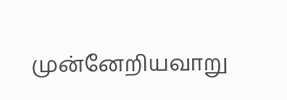முன்னேறியவாறு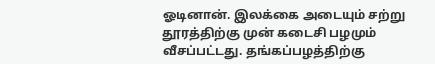ஓடினான். இலக்கை அடையும் சற்று தூரத்திற்கு முன் கடைசி பழமும் வீசப்பட்டது. தங்கப்பழத்திற்கு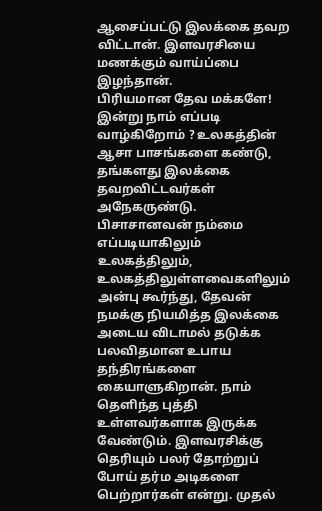ஆசைப்பட்டு இலக்கை தவற விட்டான். இளவரசியை மணக்கும் வாய்ப்பை இழந்தான்.
பிரியமான தேவ மக்களே! இன்று நாம் எப்படி வாழ்கிறோம் ? உலகத்தின் ஆசா பாசங்களை கண்டு, தங்களது இலக்கை தவறவிட்டவர்கள் அநேகருண்டு. பிசாசானவன் நம்மை எப்படியாகிலும் உலகத்திலும், உலகத்திலுள்ளவைகளிலும் அன்பு கூர்ந்து, தேவன் நமக்கு நியமித்த இலக்கை அடைய விடாமல் தடுக்க பலவிதமான உபாய தந்திரங்களை கையாளுகிறான். நாம் தெளிந்த புத்தி உள்ளவர்களாக இருக்க வேண்டும். இளவரசிக்கு தெரியும் பலர் தோற்றுப் போய் தர்ம அடிகளை பெற்றார்கள் என்று. முதல்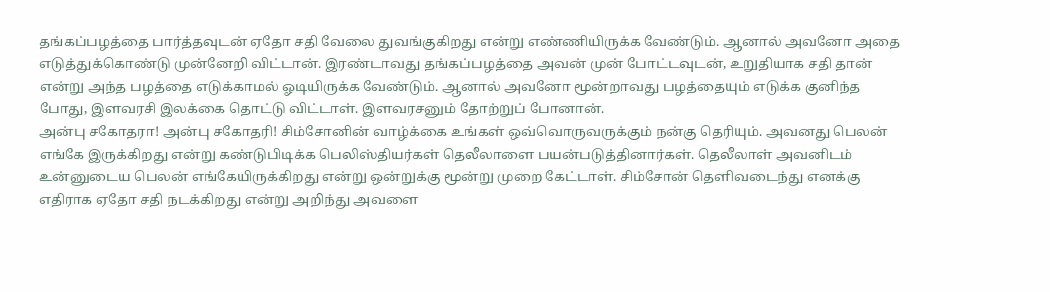தங்கப்பழத்தை பார்த்தவுடன் ஏதோ சதி வேலை துவங்குகிறது என்று எண்ணியிருக்க வேண்டும். ஆனால் அவனோ அதை எடுத்துக்கொண்டு முன்னேறி விட்டான். இரண்டாவது தங்கப்பழத்தை அவன் முன் போட்டவுடன், உறுதியாக சதி தான் என்று அந்த பழத்தை எடுக்காமல் ஓடியிருக்க வேண்டும். ஆனால் அவனோ மூன்றாவது பழத்தையும் எடுக்க குனிந்த போது, இளவரசி இலக்கை தொட்டு விட்டாள். இளவரசனும் தோற்றுப் போனான்.
அன்பு சகோதரா! அன்பு சகோதரி! சிம்சோனின் வாழ்க்கை உங்கள் ஒவ்வொருவருக்கும் நன்கு தெரியும். அவனது பெலன் எங்கே இருக்கிறது என்று கண்டுபிடிக்க பெலிஸ்தியர்கள் தெலீலாளை பயன்படுத்தினார்கள். தெலீலாள் அவனிடம் உன்னுடைய பெலன் எங்கேயிருக்கிறது என்று ஒன்றுக்கு மூன்று முறை கேட்டாள். சிம்சோன் தெளிவடைந்து எனக்கு எதிராக ஏதோ சதி நடக்கிறது என்று அறிந்து அவளை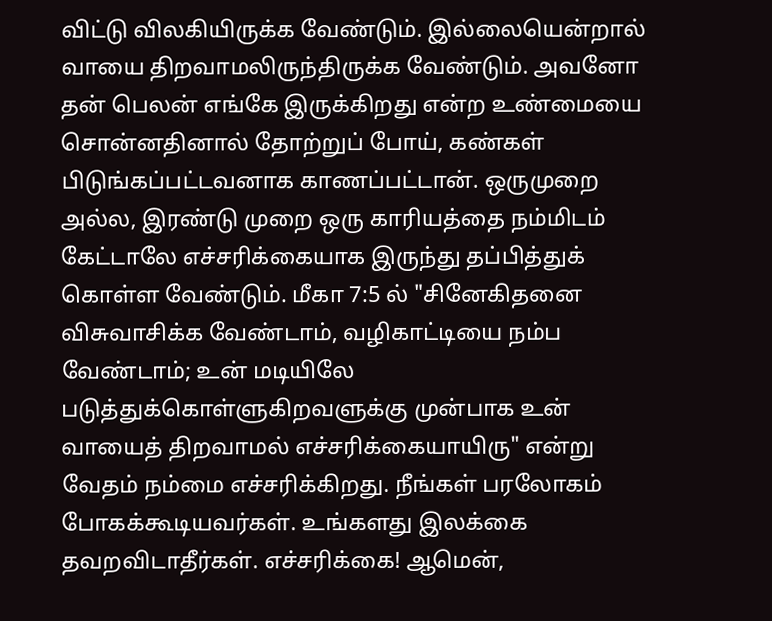விட்டு விலகியிருக்க வேண்டும். இல்லையென்றால் வாயை திறவாமலிருந்திருக்க வேண்டும். அவனோ தன் பெலன் எங்கே இருக்கிறது என்ற உண்மையை சொன்னதினால் தோற்றுப் போய், கண்கள் பிடுங்கப்பட்டவனாக காணப்பட்டான். ஒருமுறை அல்ல, இரண்டு முறை ஒரு காரியத்தை நம்மிடம் கேட்டாலே எச்சரிக்கையாக இருந்து தப்பித்துக் கொள்ள வேண்டும். மீகா 7:5 ல் "சினேகிதனை விசுவாசிக்க வேண்டாம், வழிகாட்டியை நம்ப வேண்டாம்; உன் மடியிலே படுத்துக்கொள்ளுகிறவளுக்கு முன்பாக உன் வாயைத் திறவாமல் எச்சரிக்கையாயிரு" என்று வேதம் நம்மை எச்சரிக்கிறது. நீங்கள் பரலோகம் போகக்கூடியவர்கள். உங்களது இலக்கை தவறவிடாதீர்கள். எச்சரிக்கை! ஆமென்,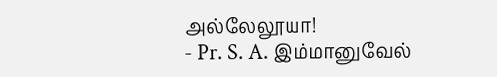அல்லேலூயா!
- Pr. S. A. இம்மானுவேல்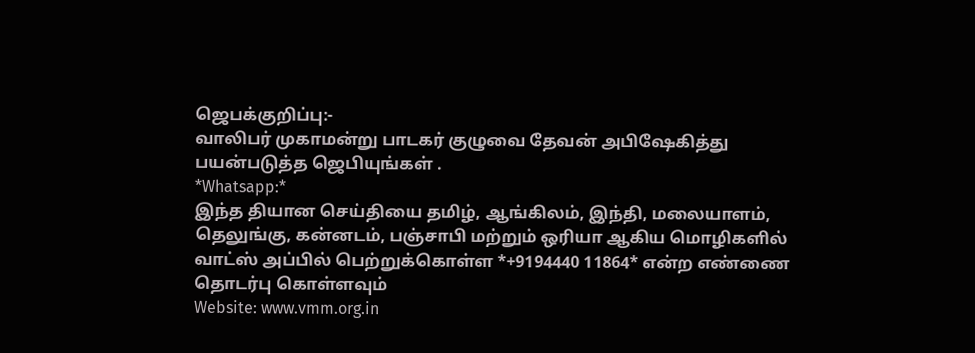ஜெபக்குறிப்பு:-
வாலிபர் முகாமன்று பாடகர் குழுவை தேவன் அபிஷேகித்து பயன்படுத்த ஜெபியுங்கள் .
*Whatsapp:*
இந்த தியான செய்தியை தமிழ், ஆங்கிலம், இந்தி, மலையாளம், தெலுங்கு, கன்னடம், பஞ்சாபி மற்றும் ஒரியா ஆகிய மொழிகளில் வாட்ஸ் அப்பில் பெற்றுக்கொள்ள *+9194440 11864* என்ற எண்ணை தொடர்பு கொள்ளவும்
Website: www.vmm.org.in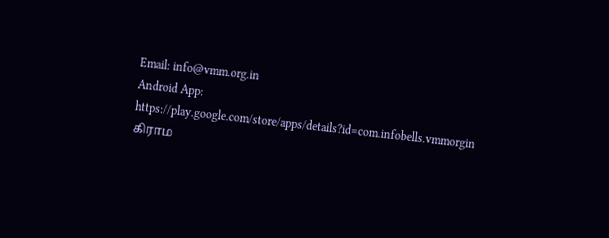Email: info@vmm.org.in
Android App: https://play.google.com/store/apps/details?id=com.infobells.vmmorgin
கிராம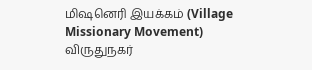மிஷனெரி இயக்கம் (Village Missionary Movement)
விருதுநகர்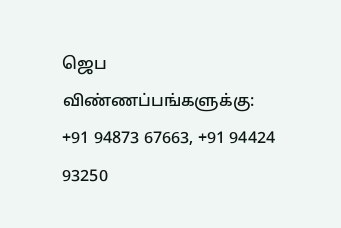ஜெப விண்ணப்பங்களுக்கு: +91 94873 67663, +91 94424 93250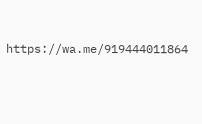https://wa.me/919444011864